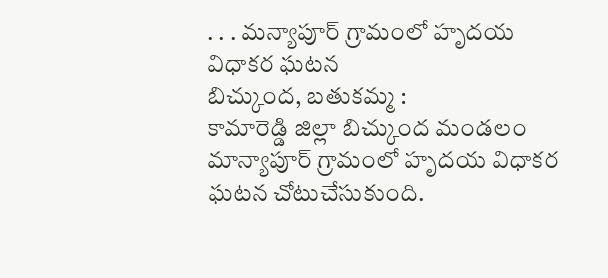. . . మన్యాపూర్ గ్రామంలో హృదయ విధాకర ఘటన
బిచ్కుంద, బతుకమ్మ :
కామారెడ్డి జిల్లా బిచ్కుంద మండలం మాన్యాపూర్ గ్రామంలో హృదయ విధాకర ఘటన చోటుచేసుకుంది.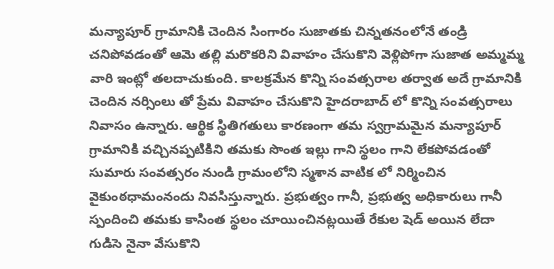మన్యాపూర్ గ్రామానికి చెందిన సింగారం సుజాతకు చిన్నతనంలోనే తండ్రి చనిపోవడంతో ఆమె తల్లి మరొకరిని వివాహం చేసుకొని వెళ్లిపోగా సుజాత అమ్మమ్మ వారి ఇంట్లో తలదాచుకుంది. కాలక్రమేన కొన్ని సంవత్సరాల తర్వాత అదే గ్రామానికి చెందిన నర్సింలు తో ప్రేమ వివాహం చేసుకొని హైదరాబాద్ లో కొన్ని సంవత్సరాలు నివాసం ఉన్నారు. ఆర్థిక స్థితిగతులు కారణంగా తమ స్వగ్రామమైన మన్యాపూర్ గ్రామానికి వచ్చినప్పటికిని తమకు సొంత ఇల్లు గాని స్థలం గాని లేకపోవడంతో సుమారు సంవత్సరం నుండి గ్రామంలోని స్మశాన వాటిక లో నిర్మించిన వైకుంఠధామంనందు నివసిస్తున్నారు. ప్రభుత్వం గానీ, ప్రభుత్వ అధికారులు గానీ స్పందించి తమకు కాసింత స్థలం చూయించినట్లయితే రేకుల షెడ్ అయిన లేదా గుడిసె నైనా వేసుకొని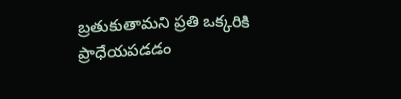బ్రతుకుతామని ప్రతి ఒక్కరికి ప్రాధేయపడడం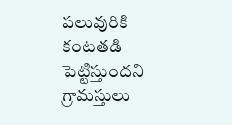పలువురికి కంటతడి పెట్టిస్తుందని గ్రామస్తులు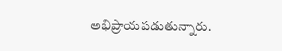అభిప్రాయపడుతున్నారు.